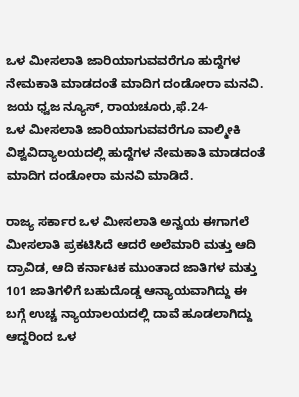ಒಳ ಮೀಸಲಾತಿ ಜಾರಿಯಾಗುವವರೆಗೂ ಹುದ್ದೆಗಳ ನೇಮಕಾತಿ ಮಾಡದಂತೆ ಮಾದಿಗ ದಂಡೋರಾ ಮನವಿ.                                            ಜಯ ಧ್ವಜ ನ್ಯೂಸ್, ರಾಯಚೂರು,ಫೆ.24-                                                                                                                 ಒಳ ಮೀಸಲಾತಿ ಜಾರಿಯಾಗುವವರೆಗೂ ವಾಲ್ಮೀಕಿ ವಿಶ್ವವಿದ್ಯಾಲಯದಲ್ಲಿ ಹುದ್ದೆಗಳ ನೇಮಕಾತಿ ಮಾಡದಂತೆ ಮಾದಿಗ ದಂಡೋರಾ ಮನವಿ ಮಾಡಿದೆ.

ರಾಜ್ಯ ಸರ್ಕಾರ ಒಳ ಮೀಸಲಾತಿ ಅನ್ವಯ ಈಗಾಗಲೆ ಮೀಸಲಾತಿ ಪ್ರಕಟಿಸಿದೆ ಆದರೆ ಅಲೆಮಾರಿ ಮತ್ತು ಆದಿ ದ್ರಾವಿಡ, ಆದಿ ಕರ್ನಾಟಕ ಮುಂತಾದ ಜಾತಿಗಳ ಮತ್ತು 101 ಜಾತಿಗಳಿಗೆ ಬಹುದೊಡ್ಡ ಆನ್ಯಾಯವಾಗಿದ್ದು ಈ ಬಗ್ಗೆ ಉಚ್ಚ ನ್ಯಾಯಾಲಯದಲ್ಲಿ ದಾವೆ ಹೂಡಲಾಗಿದ್ದು ಆದ್ದರಿಂದ ಒಳ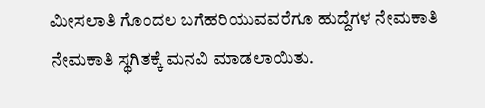ಮೀಸಲಾತಿ ಗೊಂದಲ ಬಗೆಹರಿಯುವವರೆಗೂ ಹುದ್ದೆಗಳ ನೇಮಕಾತಿ ನೇಮಕಾತಿ ಸ್ಥಗಿತಕ್ಕೆ ಮನವಿ ಮಾಡಲಾಯಿತು.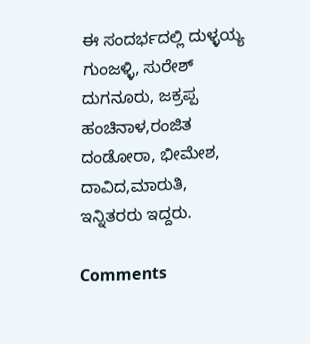ಈ ಸಂದರ್ಭದಲ್ಲಿ ದುಳ್ಳಯ್ಯ ಗುಂಜಳ್ಳಿ, ಸುರೇಶ್ ದುಗನೂರು, ಜಕ್ರಪ್ಪ ಹಂಚಿನಾಳ,ರಂಜಿತ ದಂಡೋರಾ, ಭೀಮೇಶ, ದಾವಿದ,ಮಾರುತಿ, ಇನ್ನಿತರರು ಇದ್ದರು.

Comments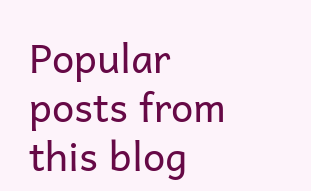Popular posts from this blog